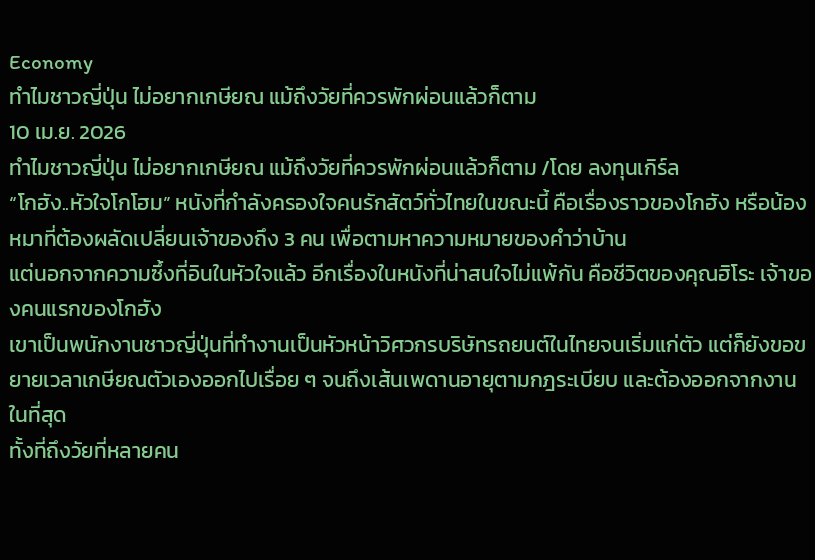Economy
ทำไมชาวญี่ปุ่น ไม่อยากเกษียณ แม้ถึงวัยที่ควรพักผ่อนแล้วก็ตาม
10 เม.ย. 2026
ทำไมชาวญี่ปุ่น ไม่อยากเกษียณ แม้ถึงวัยที่ควรพักผ่อนแล้วก็ตาม /โดย ลงทุนเกิร์ล
“โกฮัง..หัวใจโกโฮม” หนังที่กำลังครองใจคนรักสัตว์ทั่วไทยในขณะนี้ คือเรื่องราวของโกฮัง หรือน้องหมาที่ต้องผลัดเปลี่ยนเจ้าของถึง 3 คน เพื่อตามหาความหมายของคำว่าบ้าน
แต่นอกจากความซึ้งที่อินในหัวใจแล้ว อีกเรื่องในหนังที่น่าสนใจไม่แพ้กัน คือชีวิตของคุณฮิโระ เจ้าของคนแรกของโกฮัง
เขาเป็นพนักงานชาวญี่ปุ่นที่ทำงานเป็นหัวหน้าวิศวกรบริษัทรถยนต์ในไทยจนเริ่มแก่ตัว แต่ก็ยังขอขยายเวลาเกษียณตัวเองออกไปเรื่อย ๆ จนถึงเส้นเพดานอายุตามกฎระเบียบ และต้องออกจากงานในที่สุด
ทั้งที่ถึงวัยที่หลายคน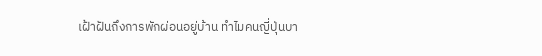เฝ้าฝันถึงการพักผ่อนอยู่บ้าน ทำไมคนญี่ปุ่นบา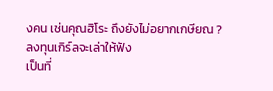งคน เช่นคุณฮิโระ ถึงยังไม่อยากเกษียณ ?
ลงทุนเกิร์ลจะเล่าให้ฟัง
เป็นที่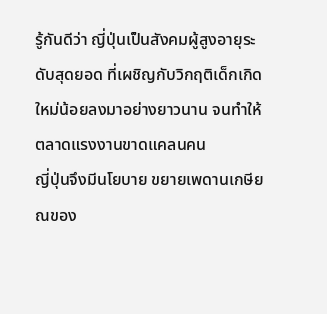รู้กันดีว่า ญี่ปุ่นเป็นสังคมผู้สูงอายุระดับสุดยอด ที่เผชิญกับวิกฤติเด็กเกิดใหม่น้อยลงมาอย่างยาวนาน จนทำให้ตลาดแรงงานขาดแคลนคน
ญี่ปุ่นจึงมีนโยบาย ขยายเพดานเกษียณของ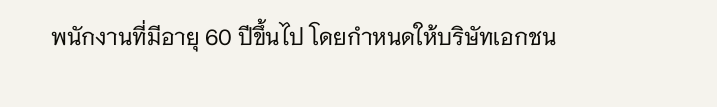พนักงานที่มีอายุ 60 ปีขึ้นไป โดยกำหนดให้บริษัทเอกชน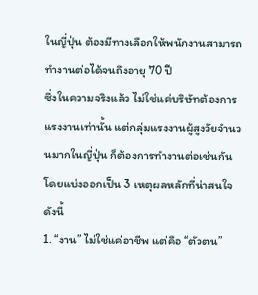ในญี่ปุ่น ต้องมีทางเลือกให้พนักงานสามารถทำงานต่อได้จนถึงอายุ 70 ปี
ซึ่งในความจริงแล้ว ไม่ใช่แค่บริษัทต้องการแรงงานเท่านั้น แต่กลุ่มแรงงานผู้สูงวัยจำนวนมากในญี่ปุ่น ก็ต้องการทำงานต่อเช่นกัน โดยแบ่งออกเป็น 3 เหตุผลหลักที่น่าสนใจ ดังนี้
1. “งาน” ไม่ใช่แค่อาชีพ แต่คือ “ตัวตน”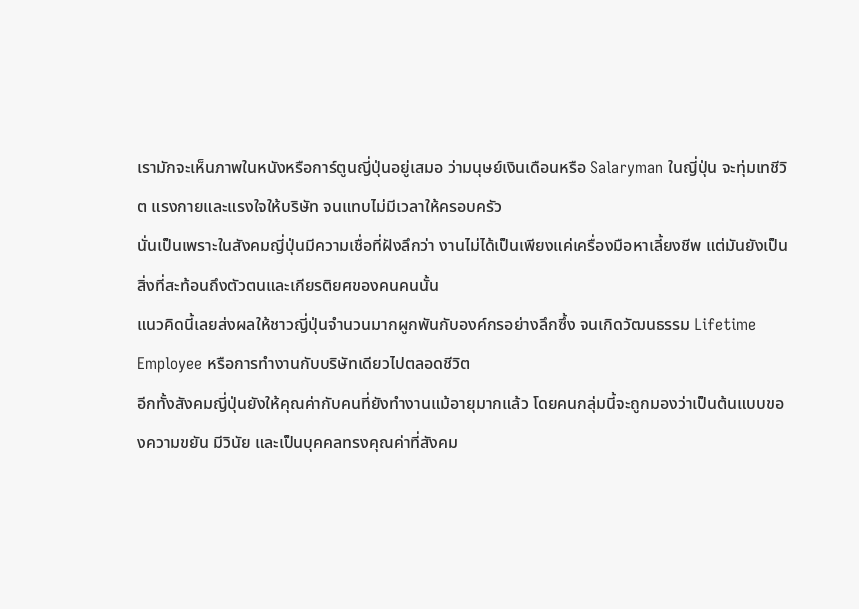เรามักจะเห็นภาพในหนังหรือการ์ตูนญี่ปุ่นอยู่เสมอ ว่ามนุษย์เงินเดือนหรือ Salaryman ในญี่ปุ่น จะทุ่มเทชีวิต แรงกายและแรงใจให้บริษัท จนแทบไม่มีเวลาให้ครอบครัว
นั่นเป็นเพราะในสังคมญี่ปุ่นมีความเชื่อที่ฝังลึกว่า งานไม่ได้เป็นเพียงแค่เครื่องมือหาเลี้ยงชีพ แต่มันยังเป็นสิ่งที่สะท้อนถึงตัวตนและเกียรติยศของคนคนนั้น
แนวคิดนี้เลยส่งผลให้ชาวญี่ปุ่นจำนวนมากผูกพันกับองค์กรอย่างลึกซึ้ง จนเกิดวัฒนธรรม Lifetime Employee หรือการทำงานกับบริษัทเดียวไปตลอดชีวิต
อีกทั้งสังคมญี่ปุ่นยังให้คุณค่ากับคนที่ยังทำงานแม้อายุมากแล้ว โดยคนกลุ่มนี้จะถูกมองว่าเป็นต้นแบบของความขยัน มีวินัย และเป็นบุคคลทรงคุณค่าที่สังคม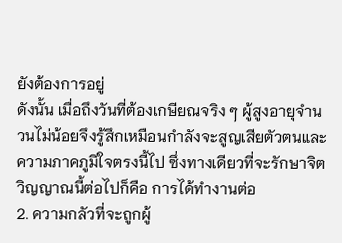ยังต้องการอยู่
ดังนั้น เมื่อถึงวันที่ต้องเกษียณจริง ๆ ผู้สูงอายุจำนวนไม่น้อยจึงรู้สึกเหมือนกำลังจะสูญเสียตัวตนและความภาคภูมิใจตรงนี้ไป ซึ่งทางเดียวที่จะรักษาจิตวิญญาณนี้ต่อไปก็คือ การได้ทำงานต่อ
2. ความกลัวที่จะถูกผู้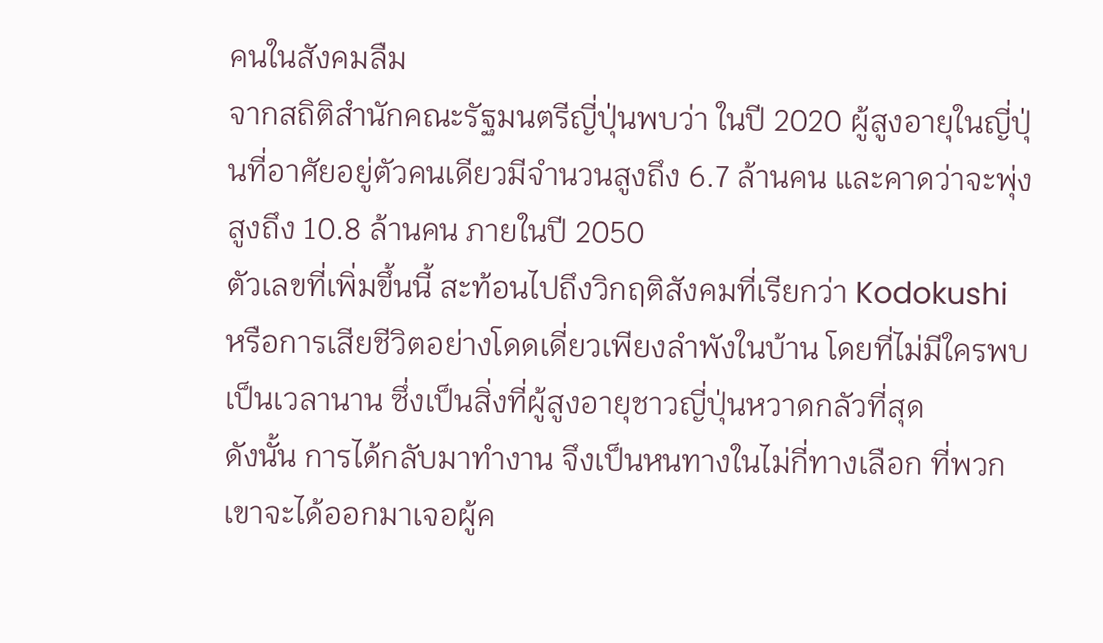คนในสังคมลืม
จากสถิติสำนักคณะรัฐมนตรีญี่ปุ่นพบว่า ในปี 2020 ผู้สูงอายุในญี่ปุ่นที่อาศัยอยู่ตัวคนเดียวมีจำนวนสูงถึง 6.7 ล้านคน และคาดว่าจะพุ่งสูงถึง 10.8 ล้านคน ภายในปี 2050
ตัวเลขที่เพิ่มขึ้นนี้ สะท้อนไปถึงวิกฤติสังคมที่เรียกว่า Kodokushi หรือการเสียชีวิตอย่างโดดเดี่ยวเพียงลำพังในบ้าน โดยที่ไม่มีใครพบเป็นเวลานาน ซึ่งเป็นสิ่งที่ผู้สูงอายุชาวญี่ปุ่นหวาดกลัวที่สุด
ดังนั้น การได้กลับมาทำงาน จึงเป็นหนทางในไม่กี่ทางเลือก ที่พวกเขาจะได้ออกมาเจอผู้ค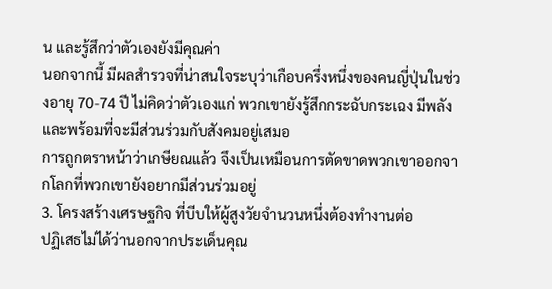น และรู้สึกว่าตัวเองยังมีคุณค่า
นอกจากนี้ มีผลสำรวจที่น่าสนใจระบุว่าเกือบครึ่งหนึ่งของคนญี่ปุ่นในช่วงอายุ 70-74 ปี ไม่คิดว่าตัวเองแก่ พวกเขายังรู้สึกกระฉับกระเฉง มีพลัง และพร้อมที่จะมีส่วนร่วมกับสังคมอยู่เสมอ
การถูกตราหน้าว่าเกษียณแล้ว จึงเป็นเหมือนการตัดขาดพวกเขาออกจากโลกที่พวกเขายังอยากมีส่วนร่วมอยู่
3. โครงสร้างเศรษฐกิจ ที่บีบให้ผู้สูงวัยจำนวนหนึ่งต้องทำงานต่อ
ปฏิเสธไม่ได้ว่านอกจากประเด็นคุณ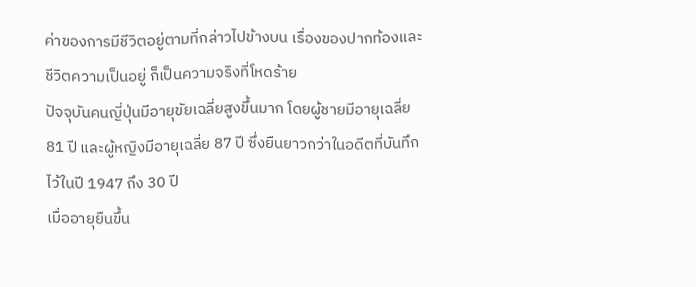ค่าของการมีชีวิตอยู่ตามที่กล่าวไปข้างบน เรื่องของปากท้องและชีวิตความเป็นอยู่ ก็เป็นความจริงที่โหดร้าย
ปัจจุบันคนญี่ปุ่นมีอายุขัยเฉลี่ยสูงขึ้นมาก โดยผู้ชายมีอายุเฉลี่ย 81 ปี และผู้หญิงมีอายุเฉลี่ย 87 ปี ซึ่งยืนยาวกว่าในอดีตที่บันทึกไว้ในปี 1947 ถึง 30 ปี
เมื่ออายุยืนขึ้น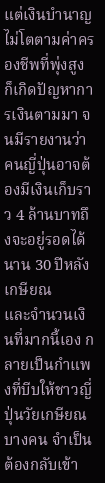แต่เงินบำนาญไม่โตตามค่าครองชีพที่พุ่งสูง ก็เกิดปัญหาการเงินตามมา จนมีรายงานว่าคนญี่ปุ่นอาจต้องมีเงินเก็บราว 4 ล้านบาทถึงจะอยู่รอดได้นาน 30 ปีหลังเกษียณ
และจำนวนเงินที่มากนี้เอง กลายเป็นกำแพงที่บีบให้ชาวญี่ปุ่นวัยเกษียณบางคน จำเป็นต้องกลับเข้า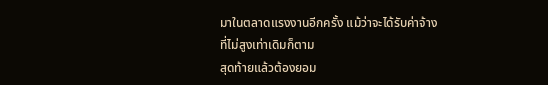มาในตลาดแรงงานอีกครั้ง แม้ว่าจะได้รับค่าจ้างที่ไม่สูงเท่าเดิมก็ตาม
สุดท้ายแล้วต้องยอม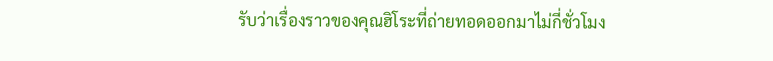รับว่าเรื่องราวของคุณฮิโระที่ถ่ายทอดออกมาไม่กี่ชั่วโมง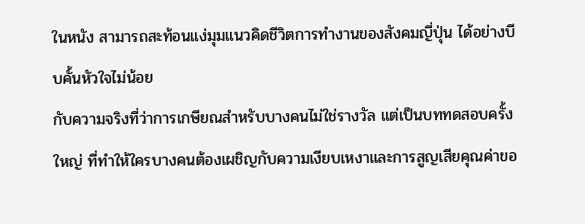ในหนัง สามารถสะท้อนแง่มุมแนวคิดชีวิตการทำงานของสังคมญี่ปุ่น ได้อย่างบีบคั้นหัวใจไม่น้อย
กับความจริงที่ว่าการเกษียณสำหรับบางคนไม่ใช่รางวัล แต่เป็นบททดสอบครั้งใหญ่ ที่ทำให้ใครบางคนต้องเผชิญกับความเงียบเหงาและการสูญเสียคุณค่าขอ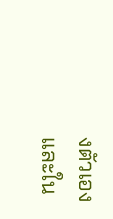งตัวเอง
และใน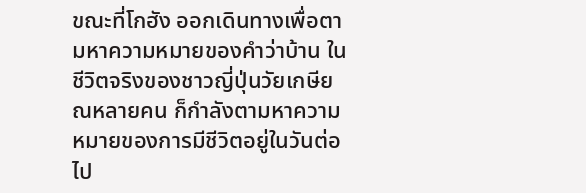ขณะที่โกฮัง ออกเดินทางเพื่อตามหาความหมายของคำว่าบ้าน ในชีวิตจริงของชาวญี่ปุ่นวัยเกษียณหลายคน ก็กำลังตามหาความหมายของการมีชีวิตอยู่ในวันต่อไป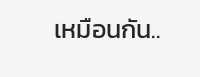เหมือนกัน..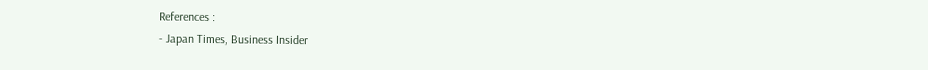References :
- Japan Times, Business Insider